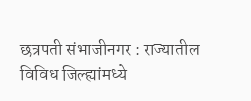छत्रपती संभाजीनगर : राज्यातील विविध जिल्ह्यांमध्ये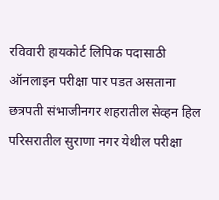रविवारी हायकोर्ट लिपिक पदासाठी ऑनलाइन परीक्षा पार पडत असताना छत्रपती संभाजीनगर शहरातील सेव्हन हिल परिसरातील सुराणा नगर येथील परीक्षा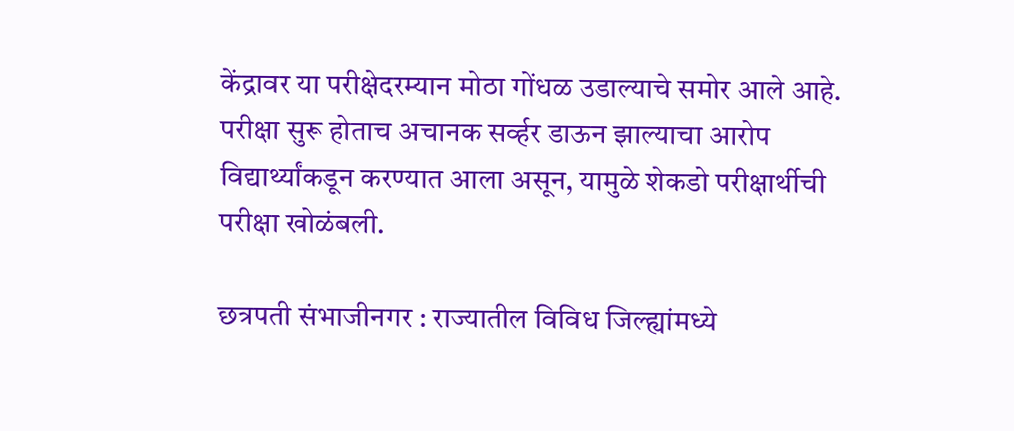केंद्रावर या परीक्षेदरम्यान मोठा गोंधळ उडाल्याचे समोर आले आहे. परीक्षा सुरू होताच अचानक सर्व्हर डाऊन झाल्याचा आरोप विद्यार्थ्यांकडून करण्यात आला असून, यामुळे शेकडो परीक्षार्थीची परीक्षा खोळंबली.

छत्रपती संभाजीनगर : राज्यातील विविध जिल्ह्यांमध्ये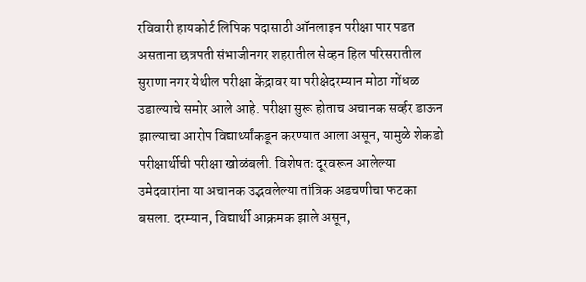रविवारी हायकोर्ट लिपिक पदासाठी ऑनलाइन परीक्षा पार पडत असताना छत्रपती संभाजीनगर शहरातील सेव्हन हिल परिसरातील सुराणा नगर येथील परीक्षा केंद्रावर या परीक्षेदरम्यान मोठा गोंधळ उडाल्याचे समोर आले आहे. परीक्षा सुरू होताच अचानक सर्व्हर डाऊन झाल्याचा आरोप विद्यार्थ्यांकडून करण्यात आला असून, यामुळे शेकडो परीक्षार्थीची परीक्षा खोळंबली. विशेषतः दूरवरून आलेल्या उमेदवारांना या अचानक उद्भवलेल्या तांत्रिक अडचणीचा फटका बसला. दरम्यान, विद्यार्थी आक्रमक झाले असून,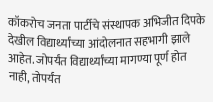कॉकरोच जनता पार्टीचे संस्थापक अभिजीत दिपके देखील विद्यार्थ्यांच्या आंदोलनात सहभागी झाले आहेत. जोपर्यंत विद्यार्थ्यांच्या मागण्या पूर्ण होत नाही, तोपर्यंत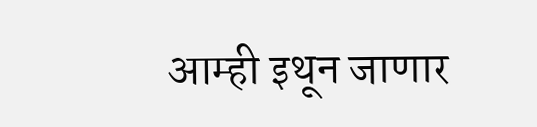आम्ही इथून जाणार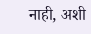नाही, अशी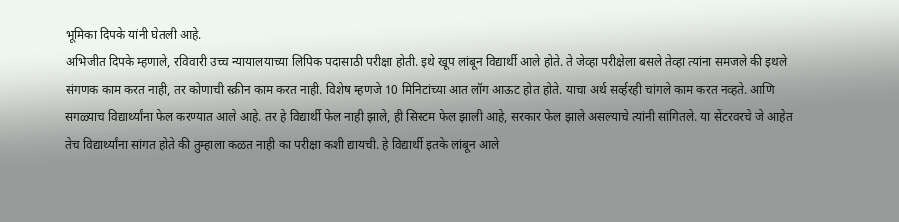भूमिका दिपके यांनी घेतली आहे.
अभिजीत दिपके म्हणाले, रविवारी उच्च न्यायालयाच्या लिपिक पदासाठी परीक्षा होती. इथे खूप लांबून विद्यार्थी आले होते. ते जेव्हा परीक्षेला बसले तेव्हा त्यांना समजले की इथले संगणक काम करत नाही, तर कोणाची स्क्रीन काम करत नाही. विशेष म्हणजे 10 मिनिटांच्या आत लॉग आऊट होत होते. याचा अर्थ सर्व्हरही चांगले काम करत नव्हते. आणि सगळ्याच विद्यार्थ्यांना फेल करण्यात आले आहे. तर हे विद्यार्थी फेल नाही झाले, ही सिस्टम फेल झाली आहे, सरकार फेल झाले असल्याचे त्यांनी सांगितले. या सेंटरवरचे जे आहेत तेच विद्यार्थ्यांना सांगत होते की तुम्हाला कळत नाही का परीक्षा कशी द्यायची. हे विद्यार्थी इतके लांबून आले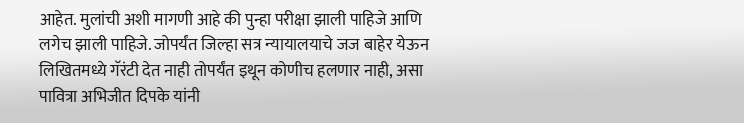आहेत. मुलांची अशी मागणी आहे की पुन्हा परीक्षा झाली पाहिजे आणि लगेच झाली पाहिजे. जोपर्यंत जिल्हा सत्र न्यायालयाचे जज बाहेर येऊन लिखितमध्ये गॅरंटी देत नाही तोपर्यंत इथून कोणीच हलणार नाही, असा पावित्रा अभिजीत दिपके यांनी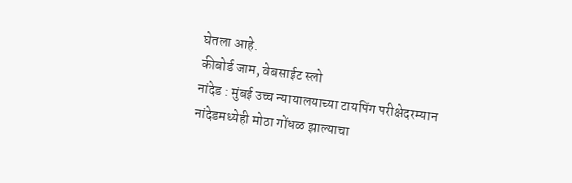घेतला आहे.
कीबोर्ड जाम, वेबसाईट स्लो
नांदेड : मुंबई उच्च न्यायालयाच्या टायपिंग परीक्षेदरम्यान नांदेडमध्येही मोठा गोंधळ झाल्याचा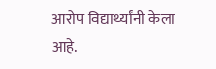आरोप विद्यार्थ्यांनी केला आहे.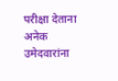परीक्षा देताना अनेक उमेदवारांना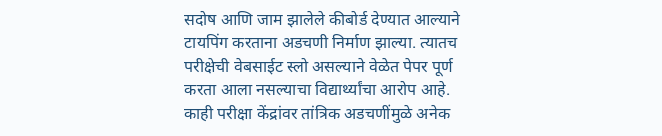सदोष आणि जाम झालेले कीबोर्ड देण्यात आल्याने टायपिंग करताना अडचणी निर्माण झाल्या. त्यातच परीक्षेची वेबसाईट स्लो असल्याने वेळेत पेपर पूर्ण करता आला नसल्याचा विद्यार्थ्यांचा आरोप आहे. काही परीक्षा केंद्रांवर तांत्रिक अडचणींमुळे अनेक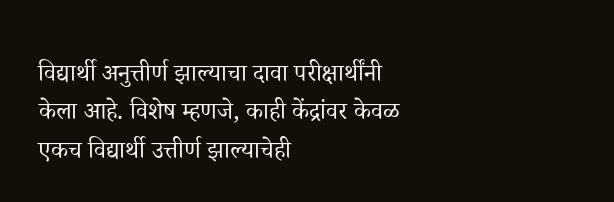विद्यार्थी अनुत्तीर्ण झाल्याचा दावा परीक्षार्थींनी केला आहे. विशेष म्हणजे, काही केंद्रांवर केवळ एकच विद्यार्थी उत्तीर्ण झाल्याचेही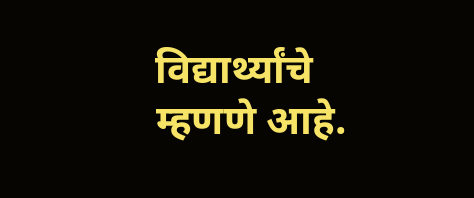विद्यार्थ्यांचे म्हणणे आहे.